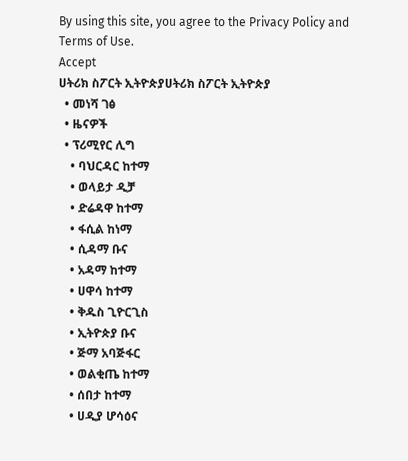By using this site, you agree to the Privacy Policy and Terms of Use.
Accept
ሀትሪክ ስፖርት ኢትዮጵያሀትሪክ ስፖርት ኢትዮጵያ
  • መነሻ ገፅ
  • ዜናዎች
  • ፕሪሚየር ሊግ
    • ባህርዳር ከተማ
    • ወላይታ ዲቻ
    • ድሬዳዋ ከተማ
    • ፋሲል ከነማ
    • ሲዳማ ቡና
    • አዳማ ከተማ
    • ሀዋሳ ከተማ
    • ቅዱስ ጊዮርጊስ
    • ኢትዮጵያ ቡና
    • ጅማ አባጅፋር
    • ወልቂጤ ከተማ
    • ሰበታ ከተማ
    • ሀዲያ ሆሳዕና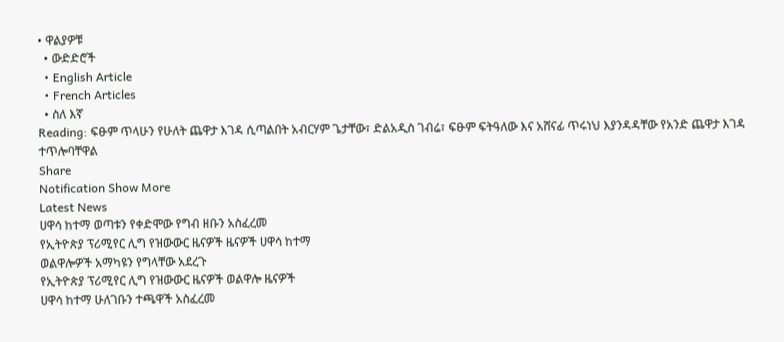• ዋልያዎቹ
  • ውድድሮች
  • English Article
  • French Articles
  • ስለ እኛ
Reading: ፍፁም ጥላሁን የሁለት ጨዋታ እገዳ ሲጣልበት አብርሃም ጌታቸው፣ ድልአዲስ ገብሬ፣ ፍፁም ፍትዓለው እና አሸናፊ ጥሩነህ እያንዳዳቸው የአንድ ጨዋታ እገዳ ተጥሎባቸዋል
Share
Notification Show More
Latest News
ሀዋሳ ከተማ ወጣቱን የቀድሞው የግብ ዘቡን አስፈረመ
የኢትዮጵያ ፕሪሚየር ሊግ የዝውውር ዜናዎች ዜናዎች ሀዋሳ ከተማ
ወልዋሎዎች አማካዩን የግላቸው አደረጉ
የኢትዮጵያ ፕሪሚየር ሊግ የዝውውር ዜናዎች ወልዋሎ ዜናዎች
ሀዋሳ ከተማ ሁለገቡን ተጫዋች አስፈረመ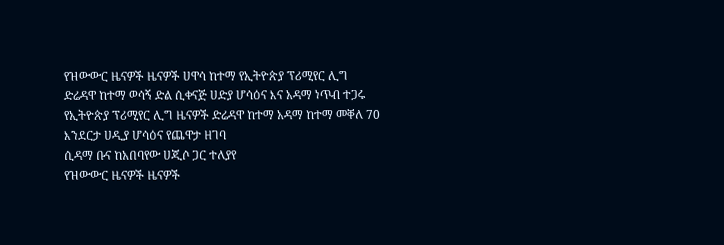የዝውውር ዜናዎች ዜናዎች ሀዋሳ ከተማ የኢትዮጵያ ፕሪሚየር ሊግ
ድሬዳዋ ከተማ ወሳኝ ድል ሲቀናጅ ሀድያ ሆሳዕና እና አዳማ ነጥብ ተጋሩ
የኢትዮጵያ ፕሪሚየር ሊግ ዜናዎች ድሬዳዋ ከተማ አዳማ ከተማ መቐለ 70 እንደርታ ሀዲያ ሆሳዕና የጨዋታ ዘገባ
ሲዳማ ቡና ከአበባየው ሀጂሶ ጋር ተለያየ
የዝውውር ዜናዎች ዜናዎች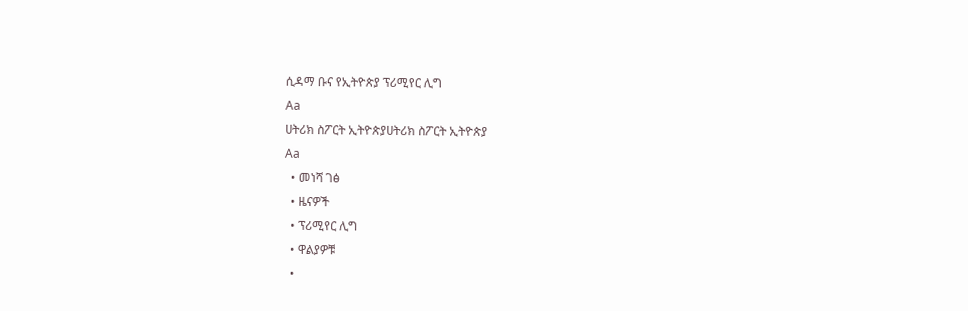ሲዳማ ቡና የኢትዮጵያ ፕሪሚየር ሊግ
Aa
ሀትሪክ ስፖርት ኢትዮጵያሀትሪክ ስፖርት ኢትዮጵያ
Aa
  • መነሻ ገፅ
  • ዜናዎች
  • ፕሪሚየር ሊግ
  • ዋልያዎቹ
  •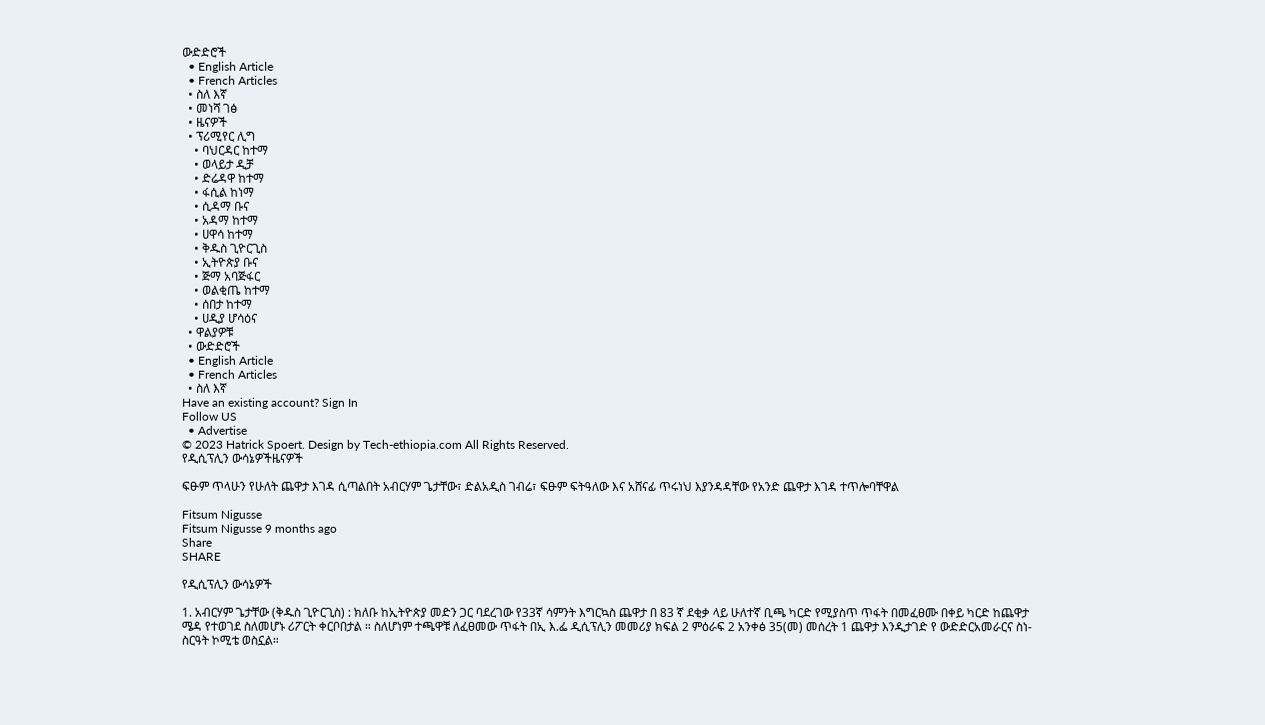ውድድሮች
  • English Article
  • French Articles
  • ስለ እኛ
  • መነሻ ገፅ
  • ዜናዎች
  • ፕሪሚየር ሊግ
    • ባህርዳር ከተማ
    • ወላይታ ዲቻ
    • ድሬዳዋ ከተማ
    • ፋሲል ከነማ
    • ሲዳማ ቡና
    • አዳማ ከተማ
    • ሀዋሳ ከተማ
    • ቅዱስ ጊዮርጊስ
    • ኢትዮጵያ ቡና
    • ጅማ አባጅፋር
    • ወልቂጤ ከተማ
    • ሰበታ ከተማ
    • ሀዲያ ሆሳዕና
  • ዋልያዎቹ
  • ውድድሮች
  • English Article
  • French Articles
  • ስለ እኛ
Have an existing account? Sign In
Follow US
  • Advertise
© 2023 Hatrick Spoert. Design by Tech-ethiopia.com All Rights Reserved.
የዲሲፕሊን ውሳኔዎችዜናዎች

ፍፁም ጥላሁን የሁለት ጨዋታ እገዳ ሲጣልበት አብርሃም ጌታቸው፣ ድልአዲስ ገብሬ፣ ፍፁም ፍትዓለው እና አሸናፊ ጥሩነህ እያንዳዳቸው የአንድ ጨዋታ እገዳ ተጥሎባቸዋል

Fitsum Nigusse
Fitsum Nigusse 9 months ago
Share
SHARE

የዲሲፕሊን ውሳኔዎች

1. አብርሃም ጌታቸው (ቅዱስ ጊዮርጊስ) : ክለቡ ከኢትዮጵያ መድን ጋር ባደረገው የ33ኛ ሳምንት እግርኳስ ጨዋታ በ 83 ኛ ደቂቃ ላይ ሁለተኛ ቢጫ ካርድ የሚያስጥ ጥፋት በመፈፀሙ በቀይ ካርድ ከጨዋታ ሜዳ የተወገደ ስለመሆኑ ሪፖርት ቀርቦበታል ። ስለሆነም ተጫዋቹ ለፈፀመው ጥፋት በኢ እ.ፌ ዲሲፕሊን መመሪያ ክፍል 2 ምዕራፍ 2 አንቀፅ 35(መ) መሰረት 1 ጨዋታ እንዲታገድ የ ውድድርአመራርና ስነ-ስርዓት ኮሚቴ ወስኗል።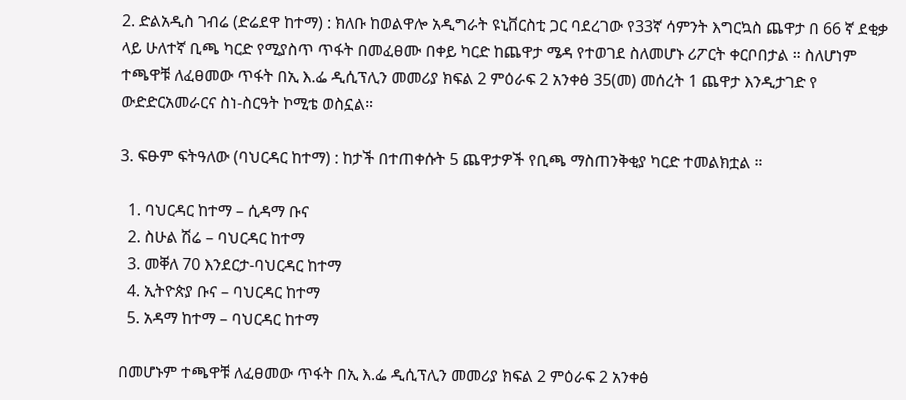2. ድልአዲስ ገብሬ (ድሬደዋ ከተማ) : ክለቡ ከወልዋሎ አዲግራት ዩኒቨርስቲ ጋር ባደረገው የ33ኛ ሳምንት እግርኳስ ጨዋታ በ 66 ኛ ደቂቃ ላይ ሁለተኛ ቢጫ ካርድ የሚያስጥ ጥፋት በመፈፀሙ በቀይ ካርድ ከጨዋታ ሜዳ የተወገደ ስለመሆኑ ሪፖርት ቀርቦበታል ። ስለሆነም ተጫዋቹ ለፈፀመው ጥፋት በኢ እ.ፌ ዲሲፕሊን መመሪያ ክፍል 2 ምዕራፍ 2 አንቀፅ 35(መ) መሰረት 1 ጨዋታ እንዲታገድ የ ውድድርአመራርና ስነ-ስርዓት ኮሚቴ ወስኗል።

3. ፍፁም ፍትዓለው (ባህርዳር ከተማ) : ከታች በተጠቀሱት 5 ጨዋታዎች የቢጫ ማስጠንቅቂያ ካርድ ተመልክቷል ።

  1. ባህርዳር ከተማ – ሲዳማ ቡና
  2. ስሁል ሽሬ – ባህርዳር ከተማ
  3. መቐለ 70 እንደርታ-ባህርዳር ከተማ
  4. ኢትዮጵያ ቡና – ባህርዳር ከተማ
  5. አዳማ ከተማ – ባህርዳር ከተማ

በመሆኑም ተጫዋቹ ለፈፀመው ጥፋት በኢ እ.ፌ ዲሲፕሊን መመሪያ ክፍል 2 ምዕራፍ 2 አንቀፅ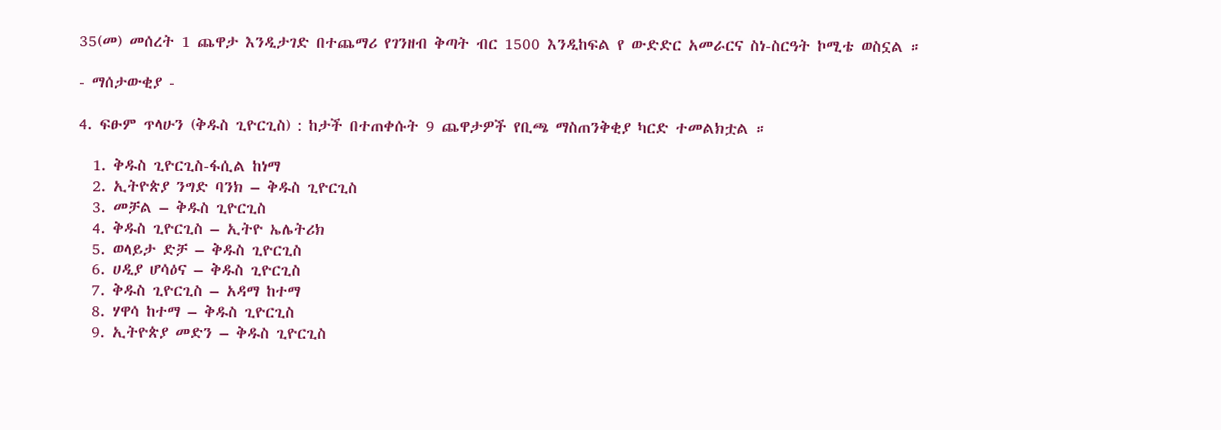35(መ) መሰረት 1 ጨዋታ እንዲታገድ በተጨማሪ የገንዘብ ቅጣት ብር 1500 እንዲከፍል የ ውድድር አመራርና ስነ-ስርዓት ኮሚቴ ወስኗል ።

- ማሰታውቂያ -

4. ፍፁም ጥላሁን (ቅዱስ ጊዮርጊስ) : ከታች በተጠቀሱት 9 ጨዋታዎች የቢጫ ማስጠንቅቂያ ካርድ ተመልክቷል ።

  1. ቅዱስ ጊዮርጊስ-ፋሲል ከነማ
  2. ኢትዮጵያ ንግድ ባንክ – ቅዱስ ጊዮርጊስ
  3. መቻል – ቅዱስ ጊዮርጊስ
  4. ቅዱስ ጊዮርጊስ – ኢትዮ ኤሌትሪክ
  5. ወላይታ ድቻ – ቅዱስ ጊዮርጊስ
  6. ሀዲያ ሆሳዕና – ቅዱስ ጊዮርጊስ
  7. ቅዱስ ጊዮርጊስ – አዳማ ከተማ
  8. ሃዋሳ ከተማ – ቅዱስ ጊዮርጊስ
  9. ኢትዮጵያ መድን – ቅዱስ ጊዮርጊስ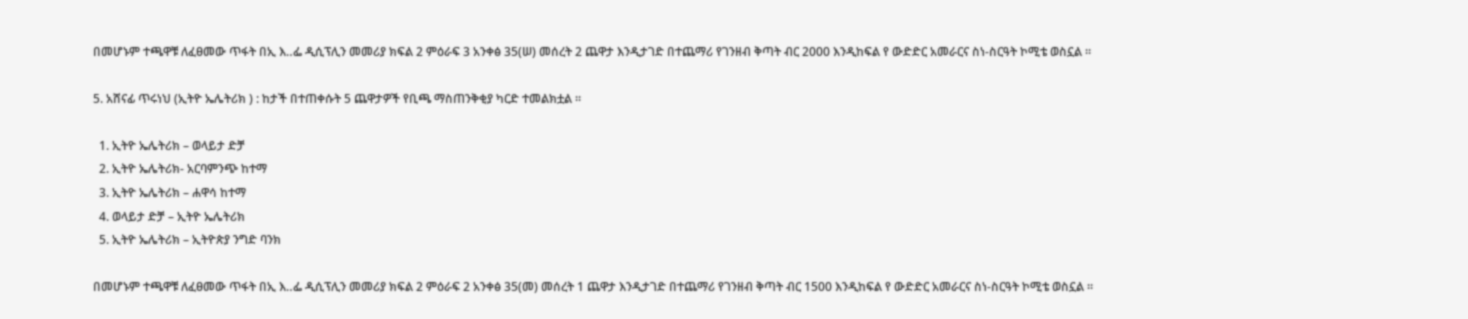በመሆኑም ተጫዋቹ ለፈፀመው ጥፋት በኢ እ‥ፌ ዲሲፕሊን መመሪያ ክፍል 2 ምዕራፍ 3 አንቀፅ 35(ሠ) መሰረት 2 ጨዋታ እንዲታገድ በተጨማሪ የገንዘብ ቅጣት ብር 2000 እንዲከፍል የ ውድድር አመራርና ስነ-ስርዓት ኮሚቴ ወስኗል ።

5. አሸናፊ ጥሩነህ (ኢትዮ ኤሌትሪክ ) : ከታች በተጠቀሱት 5 ጨዋታዎች የቢጫ ማስጠንቅቂያ ካርድ ተመልክቷል ።

  1. ኢትዮ ኤሌትሪክ – ወላይታ ድቻ
  2. ኢትዮ ኤሌትሪክ- አርባምንጭ ከተማ
  3. ኢትዮ ኤሌትሪክ – ሐዋሳ ከተማ
  4. ወላይታ ድቻ – ኢትዮ ኤሌትሪክ
  5. ኢትዮ ኤሌትሪክ – ኢትዮጵያ ንግድ ባንክ

በመሆኑም ተጫዋቹ ለፈፀመው ጥፋት በኢ እ‥ፌ ዲሲፕሊን መመሪያ ክፍል 2 ምዕራፍ 2 አንቀፅ 35(መ) መሰረት 1 ጨዋታ እንዲታገድ በተጨማሪ የገንዘብ ቅጣት ብር 1500 እንዲከፍል የ ውድድር አመራርና ስነ-ስርዓት ኮሚቴ ወስኗል ።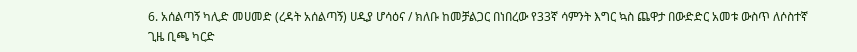6. አሰልጣኝ ካሊድ መሀመድ (ረዳት አሰልጣኝ) ሀዲያ ሆሳዕና / ክለቡ ከመቻልጋር በነበረው የ33ኛ ሳምንት እግር ኳስ ጨዋታ በውድድር አመቱ ውስጥ ለሶስተኛ ጊዜ ቢጫ ካርድ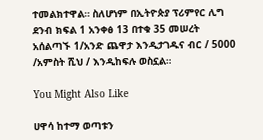ተመልክተዋል። ስለሆነም በኢትዮጵያ ፕሪምየር ሊግ ደንብ ክፍል 1 አንቀፅ 13 በተቁ 35 መሠረት አሰልጣኙ 1/አንድ ጨዋታ እንዲታገዱና ብር / 5000 /አምስት ሺህ / እንዲከፍሉ ወስኗል።

You Might Also Like

ሀዋሳ ከተማ ወጣቱን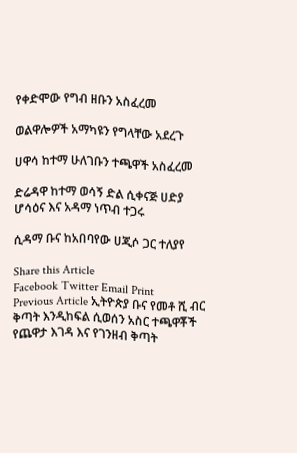የቀድሞው የግብ ዘቡን አስፈረመ

ወልዋሎዎች አማካዩን የግላቸው አደረጉ

ሀዋሳ ከተማ ሁለገቡን ተጫዋች አስፈረመ

ድሬዳዋ ከተማ ወሳኝ ድል ሲቀናጅ ሀድያ ሆሳዕና እና አዳማ ነጥብ ተጋሩ

ሲዳማ ቡና ከአበባየው ሀጂሶ ጋር ተለያየ

Share this Article
Facebook Twitter Email Print
Previous Article ኢትዮጵያ ቡና የመቶ ሺ ብር ቅጣት እንዲከፍል ሲወሰን አስር ተጫዋቾች የጨዋታ እገዳ እና የገንዘብ ቅጣት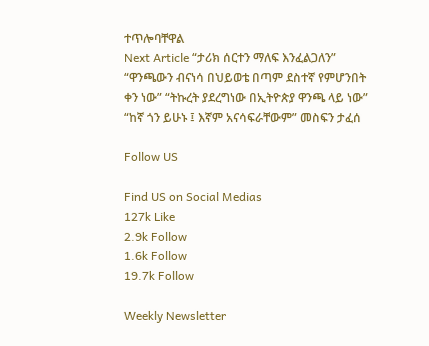ተጥሎባቸዋል
Next Article “ታሪክ ሰርተን ማለፍ እንፈልጋለን” “ዋንጫውን ብናነሳ በህይወቴ በጣም ደስተኛ የምሆንበት ቀን ነው” “ትኩረት ያደረግነው በኢትዮጵያ ዋንጫ ላይ ነው” “ከኛ ጎን ይሁኑ ፤ እኛም አናሳፍራቸውም” መስፍን ታፈሰ

Follow US

Find US on Social Medias
127k Like
2.9k Follow
1.6k Follow
19.7k Follow

Weekly Newsletter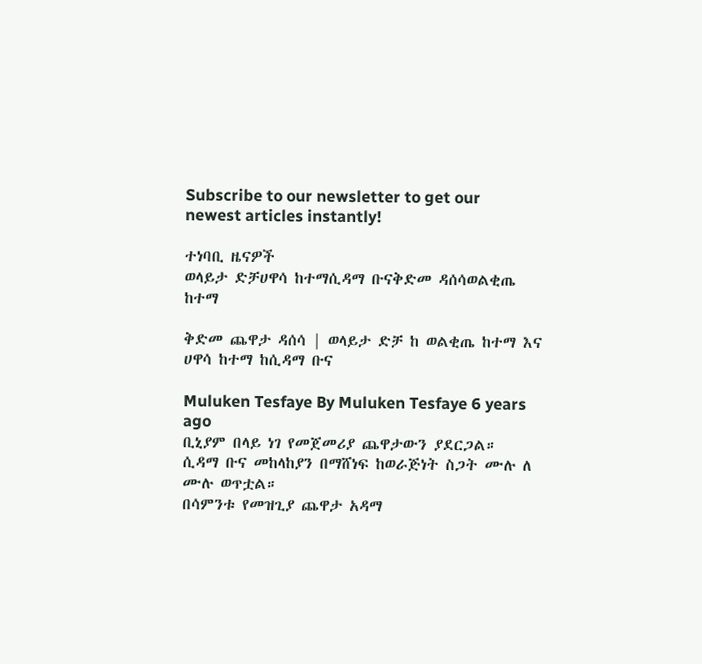Subscribe to our newsletter to get our newest articles instantly!

ተነባቢ ዜናዎች
ወላይታ ድቻሀዋሳ ከተማሲዳማ ቡናቅድመ ዳሰሳወልቂጤ ከተማ

ቅድመ ጨዋታ ዳሰሳ | ወላይታ ድቻ ከ ወልቂጤ ከተማ እና ሀዋሳ ከተማ ከሲዳማ ቡና

Muluken Tesfaye By Muluken Tesfaye 6 years ago
ቢኒያም በላይ ነገ የመጀመሪያ ጨዋታውን ያደርጋል።
ሲዳማ ቡና መከላከያን በማሸነፍ ከወራጅነት ስጋት ሙሉ ለ ሙሉ ወጥቷል።
በሳምንቱ የመዝጊያ ጨዋታ አዳማ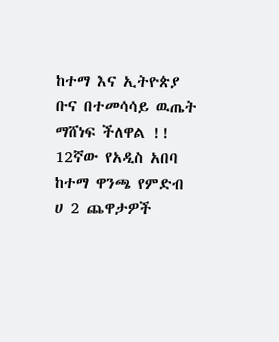ከተማ እና ኢትዮጵያ ቡና በተመሳሳይ ዉጤት ማሸነፍ ችለዋል !!
12ኛው የአዲስ አበባ ከተማ ዋንጫ የምድብ ሀ 2 ጨዋታዎች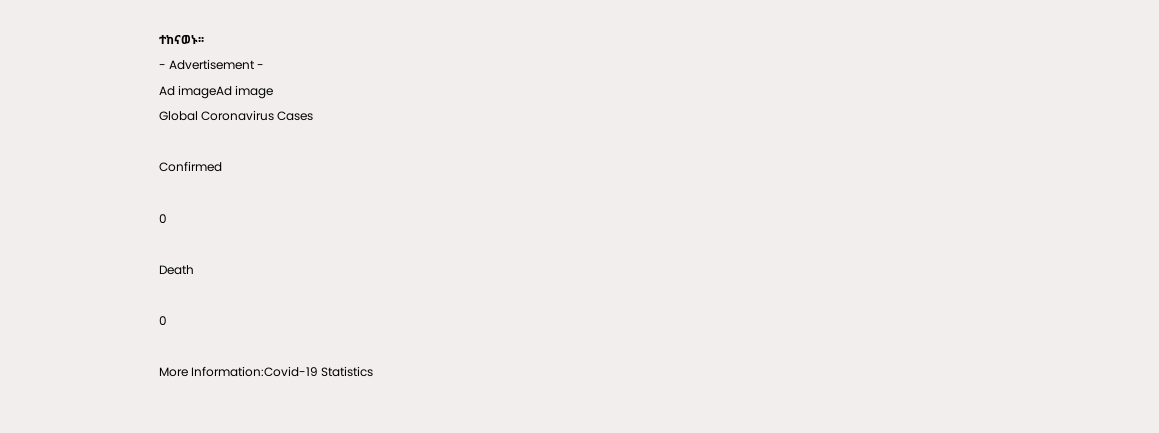ተከናወኑ፡፡
- Advertisement -
Ad imageAd image
Global Coronavirus Cases

Confirmed

0

Death

0

More Information:Covid-19 Statistics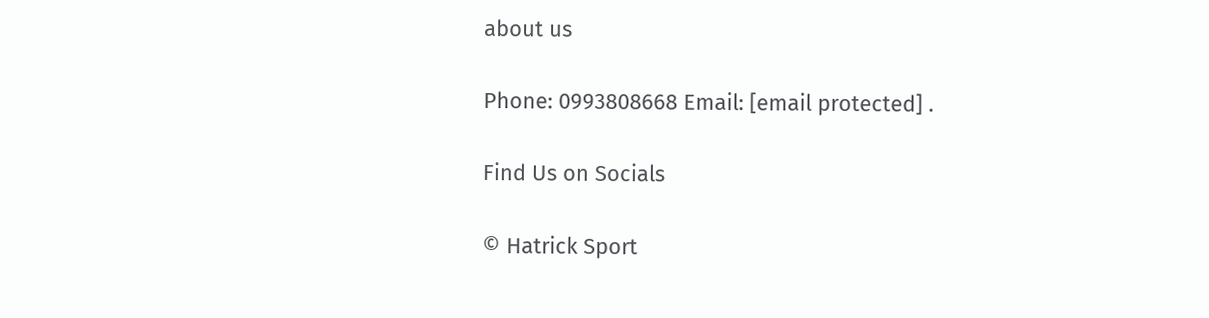about us

Phone: 0993808668 Email: [email protected] .

Find Us on Socials

© Hatrick Sport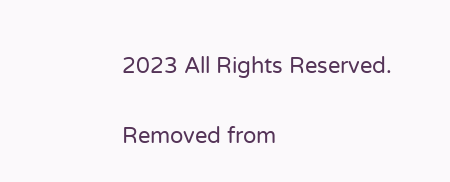2023 All Rights Reserved.

Removed from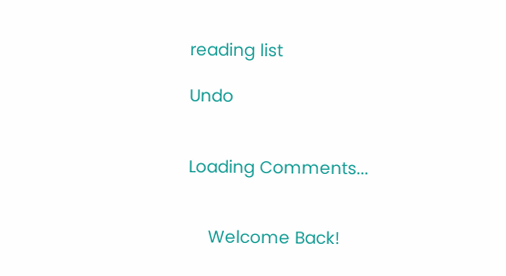reading list

Undo


Loading Comments...


    Welcome Back!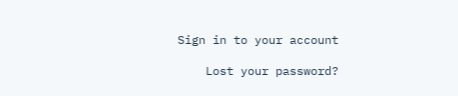Sign in to your account

    Lost your password?